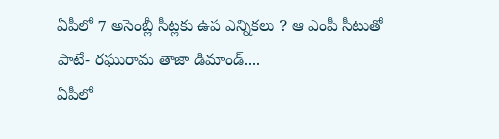ఏపీలో 7 అసెంబ్లీ సీట్లకు ఉప ఎన్నికలు ? ఆ ఎంపీ సీటుతో పాటే- రఘురామ తాజా డిమాండ్....
ఏపీలో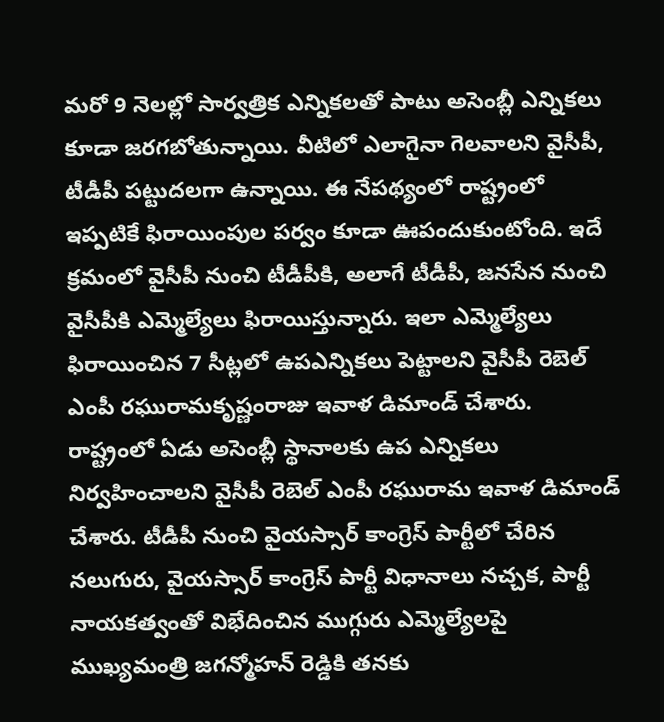మరో 9 నెలల్లో సార్వత్రిక ఎన్నికలతో పాటు అసెంబ్లీ ఎన్నికలు కూడా జరగబోతున్నాయి. వీటిలో ఎలాగైనా గెలవాలని వైసీపీ, టీడీపీ పట్టుదలగా ఉన్నాయి. ఈ నేపథ్యంలో రాష్ట్రంలో ఇప్పటికే ఫిరాయింపుల పర్వం కూడా ఊపందుకుంటోంది. ఇదే క్రమంలో వైసీపీ నుంచి టీడీపీకి, అలాగే టీడీపీ, జనసేన నుంచి వైసీపీకి ఎమ్మెల్యేలు ఫిరాయిస్తున్నారు. ఇలా ఎమ్మెల్యేలు ఫిరాయించిన 7 సీట్లలో ఉపఎన్నికలు పెట్టాలని వైసీపీ రెబెల్ ఎంపీ రఘురామకృష్ణంరాజు ఇవాళ డిమాండ్ చేశారు.
రాష్ట్రంలో ఏడు అసెంబ్లీ స్థానాలకు ఉప ఎన్నికలు నిర్వహించాలని వైసీపీ రెబెల్ ఎంపీ రఘురామ ఇవాళ డిమాండ్ చేశారు. టీడీపీ నుంచి వైయస్సార్ కాంగ్రెస్ పార్టీలో చేరిన నలుగురు, వైయస్సార్ కాంగ్రెస్ పార్టీ విధానాలు నచ్చక, పార్టీ నాయకత్వంతో విభేదించిన ముగ్గురు ఎమ్మెల్యేలపై ముఖ్యమంత్రి జగన్మోహన్ రెడ్డికి తనకు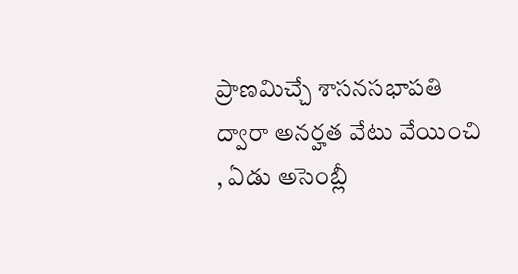ప్రాణమిచ్చే శాసనసభాపతి ద్వారా అనర్హత వేటు వేయించి , ఏడు అసెంబ్లీ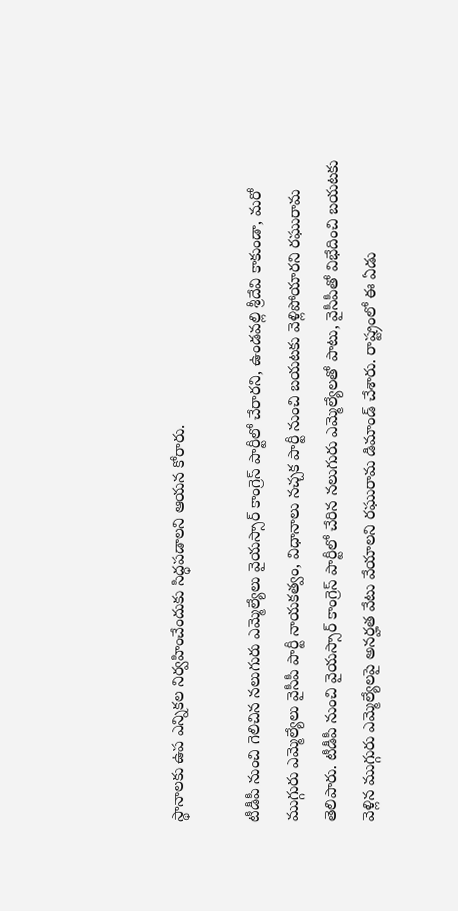స్థానాలకు ఉప ఎన్నికల నిర్వహించేందుకు సిద్ధపడాలని ఆయన కోరారు.

టీడీపీ నుంచి గెలిచిన నలుగురు ఎమ్మెల్యేలు వైయస్సార్ కాంగ్రెస్ పార్టీలో చేరారని, ఉండవల్లి శ్రీదేవి కాకుండా, మరో ముగ్గురు ఎమ్మెల్యేలు వైసీపీ పార్టీ నాయకత్వం, విధానాలు నచ్చక పార్టీ నుంచి బయటకు వెళ్లిపోయారని రఘురామ తెలిపారు. టీడీపీ నుంచి వైయస్సార్ కాంగ్రెస్ పార్టీలో చేరిన నలుగురు ఎమ్మెల్యేలతో పాటు, వైసీపీతో విభేదించి బయటకు వెళ్లిన ముగ్గురు ఎమ్మెల్యేలపై అనర్హత వేటు వేయాలని రఘురామ డిమాండ్ చేశారు. రాష్ట్రంలో ఈ ఏడు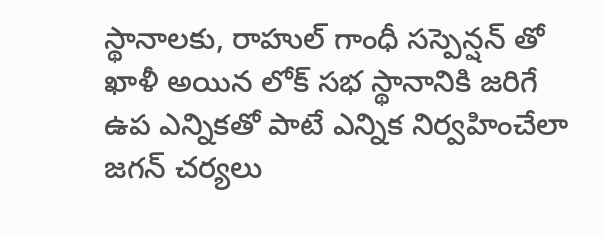స్థానాలకు, రాహుల్ గాంధీ సస్పెన్షన్ తో ఖాళీ అయిన లోక్ సభ స్థానానికి జరిగే ఉప ఎన్నికతో పాటే ఎన్నిక నిర్వహించేలా జగన్ చర్యలు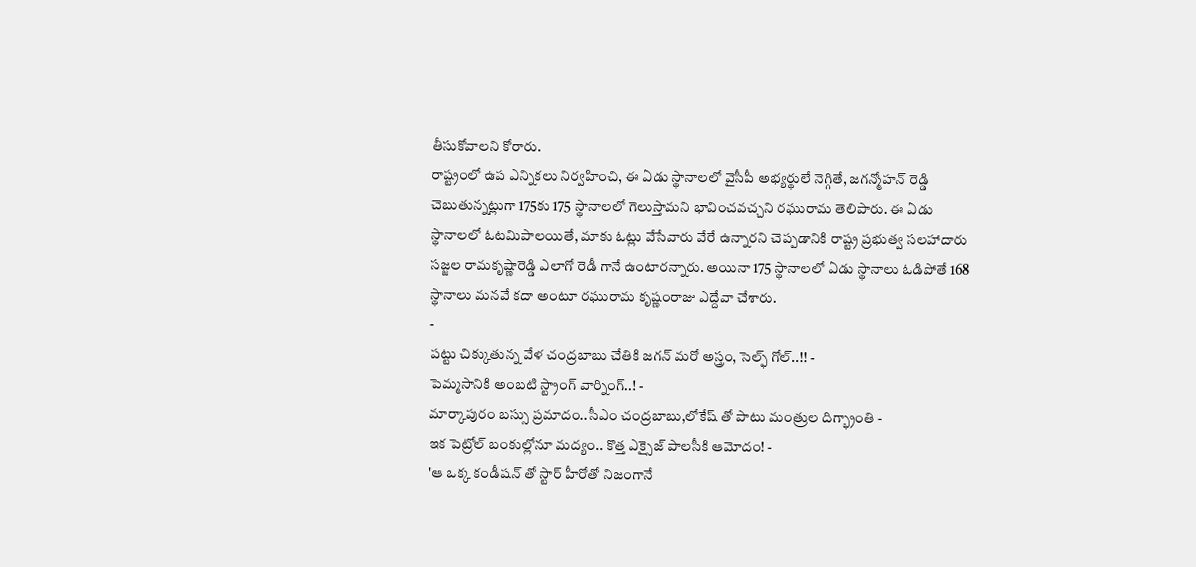తీసుకోవాలని కోరారు.
రాష్ట్రంలో ఉప ఎన్నికలు నిర్వహించి, ఈ ఏడు స్థానాలలో వైసీపీ అభ్యర్థులే నెగ్గితే, జగన్మోహన్ రెడ్డి చెబుతున్నట్లుగా 175కు 175 స్థానాలలో గెలుస్తామని భావించవచ్చని రఘురామ తెలిపారు. ఈ ఏడు స్థానాలలో ఓటమిపాలయితే, మాకు ఓట్లు వేసేవారు వేరే ఉన్నారని చెప్పడానికి రాష్ట్ర ప్రభుత్వ సలహాదారు సజ్జల రామకృష్ణారెడ్డి ఎలాగో రెడీ గానే ఉంటారన్నారు. అయినా 175 స్థానాలలో ఏడు స్థానాలు ఓడిపోతే 168 స్థానాలు మనవే కదా అంటూ రఘురామ కృష్ణంరాజు ఎద్దేవా చేశారు.
-
పట్టు చిక్కుతున్న వేళ చంద్రబాబు చేతికి జగన్ మరో అస్త్రం, సెల్ఫ్ గోల్..!! -
పెమ్మసానికి అంబటి స్ట్రాంగ్ వార్నింగ్..! -
మార్కాపురం బస్సు ప్రమాదం..సీఎం చంద్రబాబు,లోకేష్ తో పాటు మంత్రుల దిగ్భ్రాంతి -
ఇక పెట్రోల్ బంకుల్లోనూ మద్యం.. కొత్త ఎక్సైజ్ పాలసీకి ఆమోదం! -
'ఆ ఒక్క కండీషన్ తో స్టార్ హీరోతో నిజంగానే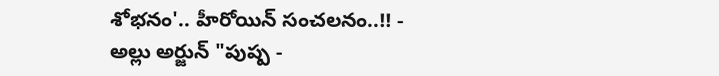శోభనం'.. హీరోయిన్ సంచలనం..!! -
అల్లు అర్జున్ "పుష్ప -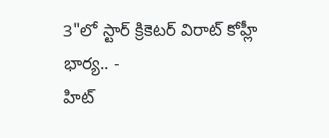3"లో స్టార్ క్రికెటర్ విరాట్ కోహ్లీ భార్య.. -
హిట్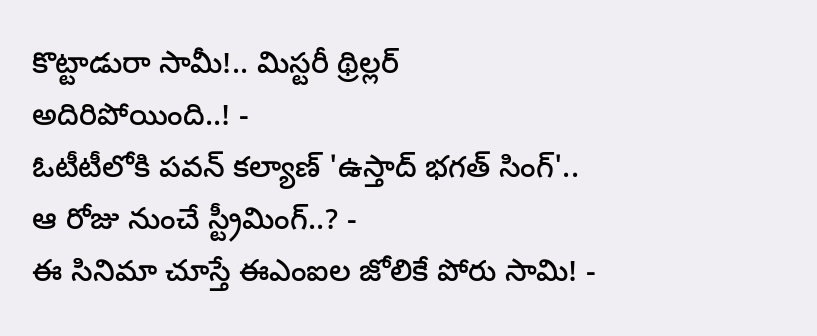కొట్టాడురా సామీ!.. మిస్టరీ థ్రిల్లర్ అదిరిపోయింది..! -
ఓటీటీలోకి పవన్ కల్యాణ్ 'ఉస్తాద్ భగత్ సింగ్'.. ఆ రోజు నుంచే స్ట్రీమింగ్..? -
ఈ సినిమా చూస్తే ఈఎంఐల జోలికే పోరు సామి! -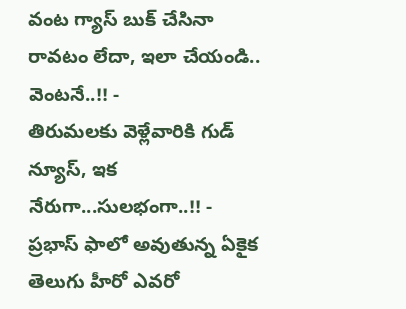వంట గ్యాస్ బుక్ చేసినా రావటం లేదా, ఇలా చేయండి.. వెంటనే..!! -
తిరుమలకు వెళ్లేవారికి గుడ్ న్యూస్, ఇక నేరుగా...సులభంగా..!! -
ప్రభాస్ ఫాలో అవుతున్న ఏకైక తెలుగు హీరో ఎవరో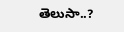తెలుసా..?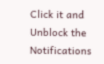Click it and Unblock the Notifications